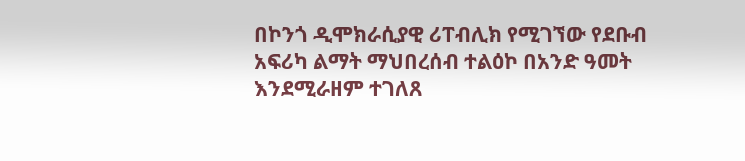በኮንጎ ዲሞክራሲያዊ ሪፐብሊክ የሚገኘው የደቡብ አፍሪካ ልማት ማህበረሰብ ተልዕኮ በአንድ ዓመት እንደሚራዘም ተገለጸ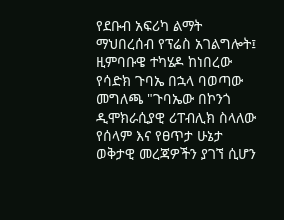የደቡብ አፍሪካ ልማት ማህበረሰብ የፕሬስ አገልግሎት፤ ዚምባቡዌ ተካሄዶ ከነበረው የሳድክ ጉባኤ በኋላ ባወጣው መግለጫ "ጉባኤው በኮንጎ ዲሞክራሲያዊ ሪፐብሊክ ስላለው የሰላም እና የፀጥታ ሁኔታ ወቅታዊ መረጃዎችን ያገኘ ሲሆን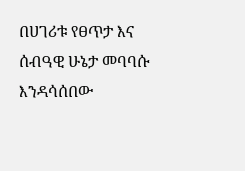በሀገሪቱ የፀጥታ እና ሰብዓዊ ሁኔታ መባባሱ እንዳሳሰበው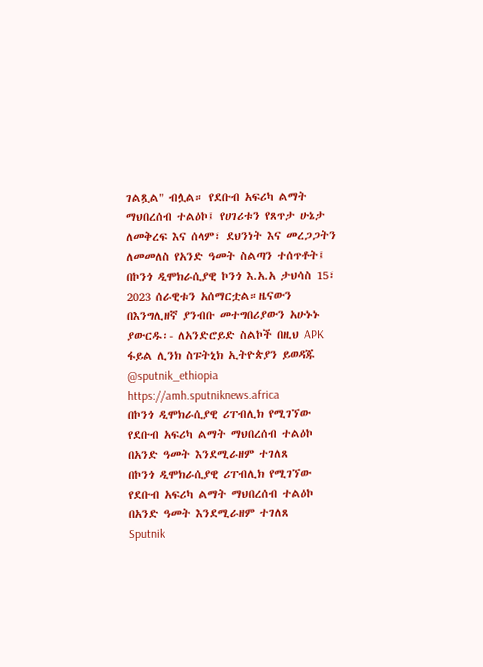ገልጿል" ብሏል። የደቡብ አፍሪካ ልማት ማህበረሰብ ተልዕኮ፤ የሀገሪቱን የጸጥታ ሁኔታ ለመቅረፍ እና ሰላም፣ ደህንነት እና መረጋጋትን ለመመለስ የአንድ ዓመት ስልጣን ተሰጥቶት፤ በኮንጎ ዲሞክራሲያዊ ኮንጎ እ.አ.አ ታህሳስ 15፣ 2023 ሰራዊቱን አሰማርቷል።ዜናውን በእንግሊዘኛ ያንብቡ መተግበሪያውን አሁኑኑ ያውርዱ፡- ለአንድሮይድ ስልኮች በዚህ APK ፋይል ሊንክ ስፑትኒክ ኢትዮጵያን ይወዳጁ @sputnik_ethiopia
https://amh.sputniknews.africa
በኮንጎ ዲሞክራሲያዊ ሪፐብሊክ የሚገኘው የደቡብ አፍሪካ ልማት ማህበረሰብ ተልዕኮ በአንድ ዓመት እንደሚራዘም ተገለጸ
በኮንጎ ዲሞክራሲያዊ ሪፐብሊክ የሚገኘው የደቡብ አፍሪካ ልማት ማህበረሰብ ተልዕኮ በአንድ ዓመት እንደሚራዘም ተገለጸ
Sputnik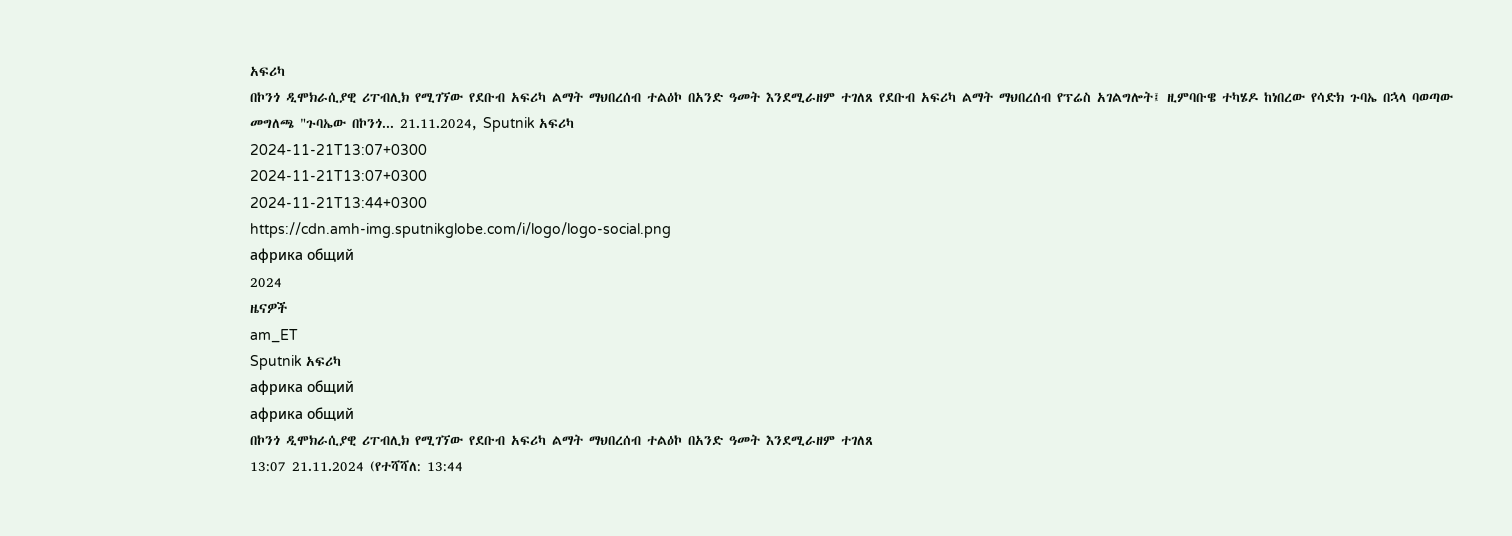አፍሪካ
በኮንጎ ዲሞክራሲያዊ ሪፐብሊክ የሚገኘው የደቡብ አፍሪካ ልማት ማህበረሰብ ተልዕኮ በአንድ ዓመት እንደሚራዘም ተገለጸ የደቡብ አፍሪካ ልማት ማህበረሰብ የፕሬስ አገልግሎት፤ ዚምባቡዌ ተካሄዶ ከነበረው የሳድክ ጉባኤ በኋላ ባወጣው መግለጫ "ጉባኤው በኮንጎ... 21.11.2024, Sputnik አፍሪካ
2024-11-21T13:07+0300
2024-11-21T13:07+0300
2024-11-21T13:44+0300
https://cdn.amh-img.sputnikglobe.com/i/logo/logo-social.png
африка общий
2024
ዜናዎች
am_ET
Sputnik አፍሪካ
африка общий
африка общий
በኮንጎ ዲሞክራሲያዊ ሪፐብሊክ የሚገኘው የደቡብ አፍሪካ ልማት ማህበረሰብ ተልዕኮ በአንድ ዓመት እንደሚራዘም ተገለጸ
13:07 21.11.2024 (የተሻሻለ: 13:44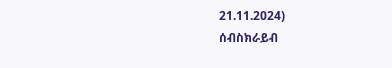21.11.2024)
ሰብስክራይብ